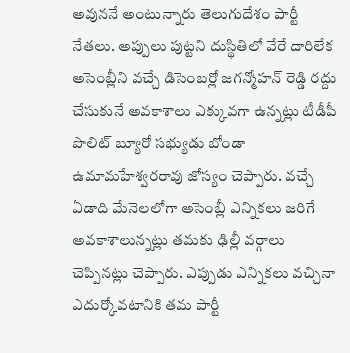అవుననే అంటున్నారు తెలుగుదేశం పార్టీ నేతలు. అప్పులు పుట్టని దుస్థితిలో వేరే దారిలేక అసెంబ్లీని వచ్చే డిసెంబర్లో జగన్మోహన్ రెడ్డి రద్దు చేసుకునే అవకాశాలు ఎక్కువగా ఉన్నట్లు టీడీపీ పొలిట్ బ్యూరో సభ్యుడు బోండా ఉమామహేశ్వరరావు జోస్యం చెప్పారు. వచ్చే ఏడాది మేనెలలోగా అసెంబ్లీ ఎన్నికలు జరిగే అవకాశాలున్నట్లు తమకు ఢిల్లీ వర్గాలు చెప్పినట్లు చెప్పారు. ఎప్పుడు ఎన్నికలు వచ్చినా ఎదుర్కోవటానికి తమ పార్టీ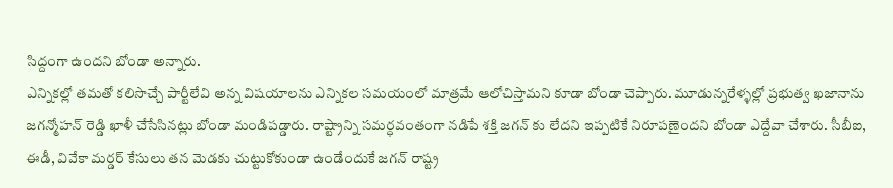సిద్దంగా ఉందని బోండా అన్నారు.
ఎన్నికల్లో తమతో కలిసొచ్చే పార్టీలేవి అన్న విషయాలను ఎన్నికల సమయంలో మాత్రమే ఆలోచిస్తామని కూడా బోండా చెప్పారు. మూడున్నరేళ్ళల్లో ప్రభుత్వ ఖజానాను జగన్మోహన్ రెడ్డి ఖాళీ చేసేసినట్లు బోండా మండిపడ్డారు. రాష్ట్రాన్ని సమర్ధవంతంగా నడిపే శక్తి జగన్ కు లేదని ఇప్పటికే నిరూపణైందని బోండా ఎద్దేవా చేశారు. సీబీఐ, ఈడీ, వివేకా మర్డర్ కేసులు తన మెడకు చుట్టుకోకుండా ఉండేందుకే జగన్ రాష్ట్ర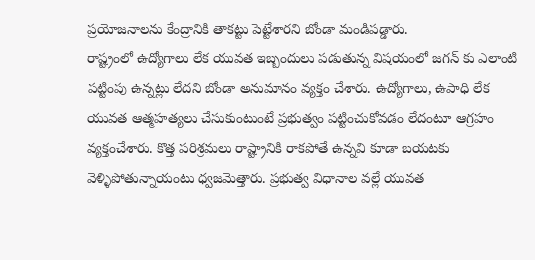ప్రయోజనాలను కేంద్రానికి తాకట్టు పెట్టేశారని బోండా మండిపడ్డారు.
రాష్ట్రంలో ఉద్యోగాలు లేక యువత ఇబ్బందులు పడుతున్న విషయంలో జగన్ కు ఎలాంటి పట్టింపు ఉన్నట్లు లేదని బోండా అనుమానం వ్యక్తం చేశారు. ఉద్యోగాలు, ఉపాధి లేక యువత ఆత్మహత్యలు చేసుకుంటుంటే ప్రభుత్వం పట్టించుకోవడం లేదంటూ ఆగ్రహం వ్యక్తంచేశారు. కొత్త పరిశ్రమలు రాష్ట్రానికి రాకపోతే ఉన్నవి కూడా బయటకు వెళ్ళిపోతున్నాయంటు ధ్వజమెత్తారు. ప్రభుత్వ విధానాల వల్లే యువత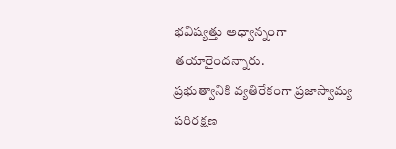భవిష్యత్తు అధ్వాన్నంగా తయారైందన్నారు.
ప్రభుత్వానికి వ్యతిరేకంగా ప్రజాస్వామ్య పరిరక్షణ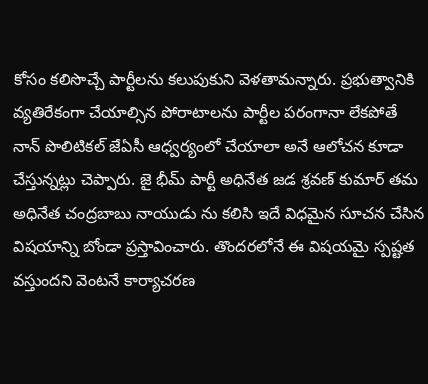కోసం కలిసొచ్చే పార్టీలను కలుపుకుని వెళతామన్నారు. ప్రభుత్వానికి వ్యతిరేకంగా చేయాల్సిన పోరాటాలను పార్టీల పరంగానా లేకపోతే నాన్ పొలిటికల్ జేఏసీ ఆధ్వర్యంలో చేయాలా అనే ఆలోచన కూడా చేస్తున్నట్లు చెప్పారు. జై భీమ్ పార్టీ అధినేత జడ శ్రవణ్ కుమార్ తమ అధినేత చంద్రబాబు నాయుడు ను కలిసి ఇదే విధమైన సూచన చేసిన విషయాన్ని బోండా ప్రస్తావించారు. తొందరలోనే ఈ విషయమై స్పష్టత వస్తుందని వెంటనే కార్యాచరణ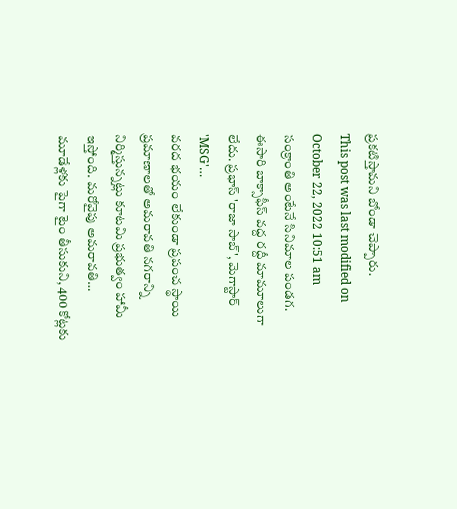ప్రకటిస్తామని బోండా చెప్పారు.
This post was last modified on October 22, 2022 10:51 am
సంక్రాంతి అంటేనే సినిమాల పండగ. ఈసారి బాక్సాఫీస్ వద్ద రద్దీ మామూలుగా లేదు. ప్రభాస్ 'రాజా సాబ్', మెగాస్టార్ 'MSG'…
వరద భయం లేకుండా ప్రపంచ స్థాయి ప్రమాణాలతో అమరావతి నగరాన్ని నిర్మిస్తున్నట్లు కూటమి ప్రభుత్వం హామీ ఇస్తోంది. మరోవైపు అమరావతి…
మూడేళ్లకు పైగా టైం తీసుకుని, 400 కోట్లకు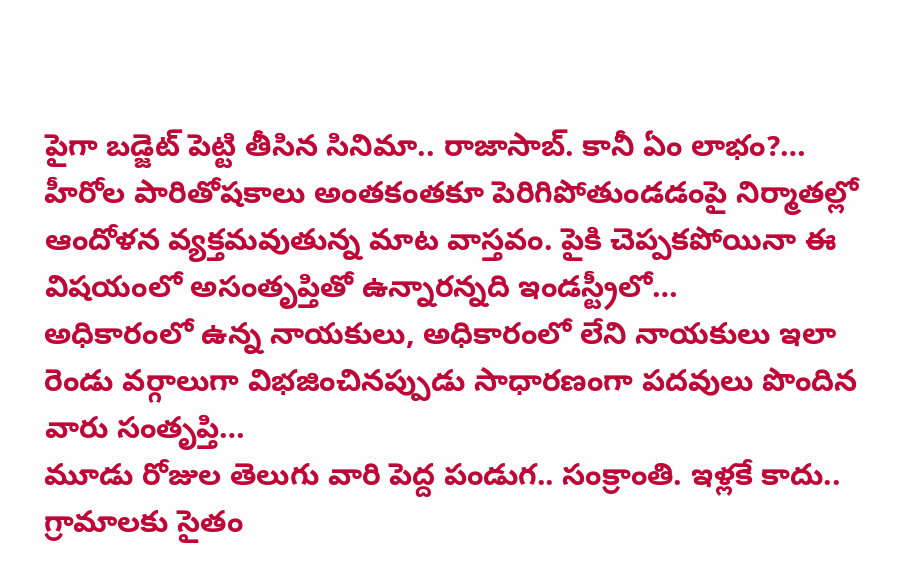పైగా బడ్జెట్ పెట్టి తీసిన సినిమా.. రాజాసాబ్. కానీ ఏం లాభం?…
హీరోల పారితోషకాలు అంతకంతకూ పెరిగిపోతుండడంపై నిర్మాతల్లో ఆందోళన వ్యక్తమవుతున్న మాట వాస్తవం. పైకి చెప్పకపోయినా ఈ విషయంలో అసంతృప్తితో ఉన్నారన్నది ఇండస్ట్రీలో…
అధికారంలో ఉన్న నాయకులు, అధికారంలో లేని నాయకులు ఇలా రెండు వర్గాలుగా విభజించినప్పుడు సాధారణంగా పదవులు పొందిన వారు సంతృప్తి…
మూడు రోజుల తెలుగు వారి పెద్ద పండుగ.. సంక్రాంతి. ఇళ్లకే కాదు.. గ్రామాలకు సైతం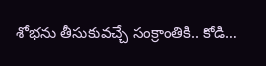శోభను తీసుకువచ్చే సంక్రాంతికి.. కోడి…